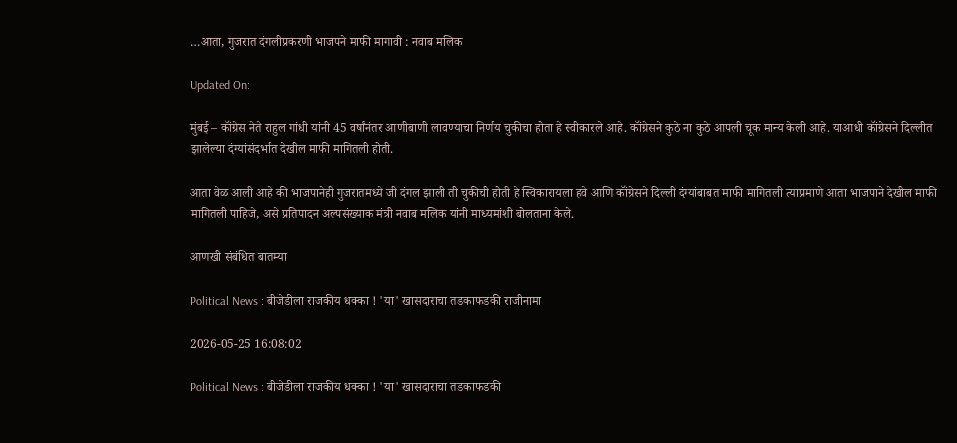…आता, गुजरात दंगलीप्रकरणी भाजपने माफी मागावी : नवाब मलिक

Updated On:

मुंबई – कॉंग्रेस नेते राहुल गांधी यांनी 45 वर्षांनंतर आणीबाणी लावण्याचा निर्णय चुकीचा होता हे स्वीकारले आहे. कॉंग्रेसने कुठे ना कुठे आपली चूक मान्य केली आहे. याआधी कॉंग्रेसने दिल्लीत झालेल्या दंग्यांसंदर्भात देखील माफी मागितली होती.

आता वेळ आली आहे की भाजपानेही गुजरातमध्ये जी दंगल झाली ती चुकीची होती हे स्विकारायला हवे आणि कॉंग्रेसने दिल्ली दंग्यांबाबत माफी मागितली त्याप्रमाणे आता भाजपाने देखील माफी मागितली पाहिजे, असे प्रतिपादन अल्पसंख्याक मंत्री नवाब मलिक यांनी माध्यमांशी बोलताना केले.

आणखी संबंधित बातम्या

Political News : बीजेडीला राजकीय धक्का ! 'या' खासदाराचा तडकाफडकी राजीनामा

2026-05-25 16:08:02

Political News : बीजेडीला राजकीय धक्का ! 'या' खासदाराचा तडकाफडकी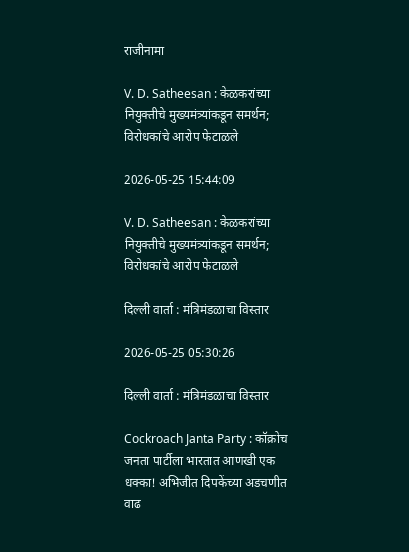राजीनामा

V. D. Satheesan : केळकरांच्या नियुक्तीचे मुख्यमंत्र्यांकडून समर्थन; विरोधकांचे आरोप फेटाळले

2026-05-25 15:44:09

V. D. Satheesan : केळकरांच्या नियुक्तीचे मुख्यमंत्र्यांकडून समर्थन; विरोधकांचे आरोप फेटाळले

दिल्ली वार्ता : मंत्रिमंडळाचा विस्तार

2026-05-25 05:30:26

दिल्ली वार्ता : मंत्रिमंडळाचा विस्तार

Cockroach Janta Party : कॉक्रोच जनता पार्टीला भारतात आणखी एक धक्का! अभिजीत दिपकेंच्या अडचणीत वाढ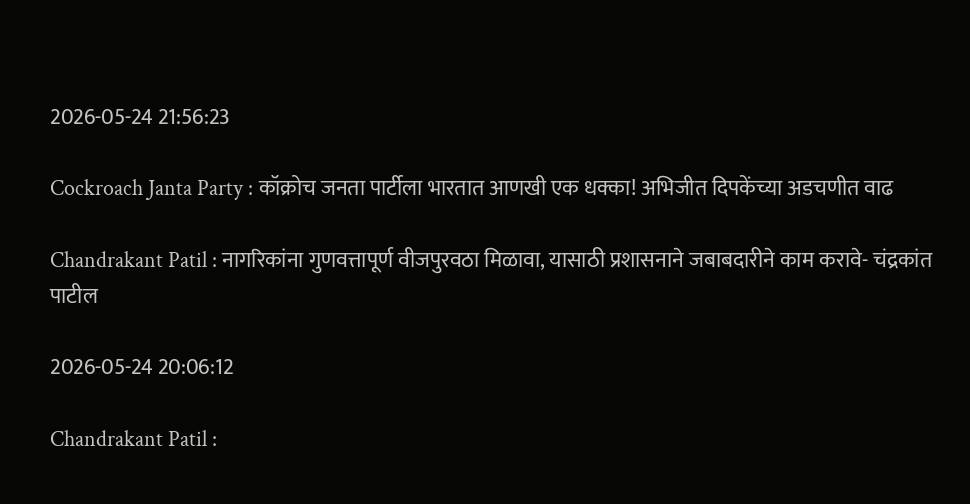2026-05-24 21:56:23

Cockroach Janta Party : कॉक्रोच जनता पार्टीला भारतात आणखी एक धक्का! अभिजीत दिपकेंच्या अडचणीत वाढ

Chandrakant Patil : नागरिकांना गुणवत्तापूर्ण वीजपुरवठा मिळावा, यासाठी प्रशासनाने जबाबदारीने काम करावे- चंद्रकांत पाटील

2026-05-24 20:06:12

Chandrakant Patil :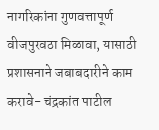नागरिकांना गुणवत्तापूर्ण वीजपुरवठा मिळावा, यासाठी प्रशासनाने जबाबदारीने काम करावे- चंद्रकांत पाटील